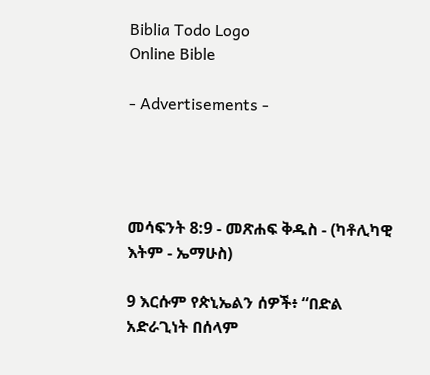Biblia Todo Logo
Online Bible

- Advertisements -




መሳፍንት 8:9 - መጽሐፍ ቅዱስ - (ካቶሊካዊ እትም - ኤማሁስ)

9 እርሱም የጵኒኤልን ሰዎች፥ “በድል አድራጊነት በሰላም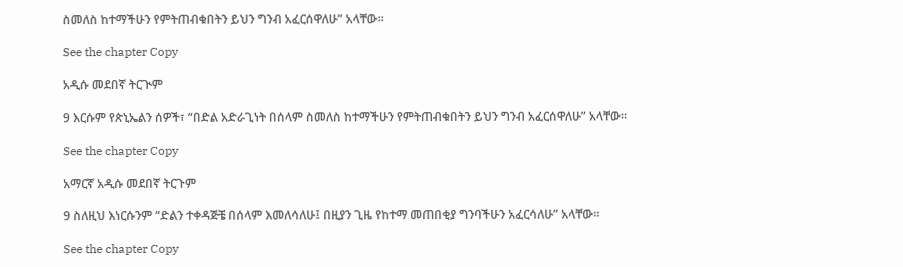ስመለስ ከተማችሁን የምትጠብቁበትን ይህን ግንብ አፈርሰዋለሁ” አላቸው።

See the chapter Copy

አዲሱ መደበኛ ትርጒም

9 እርሱም የጵኒኤልን ሰዎች፣ “በድል አድራጊነት በሰላም ስመለስ ከተማችሁን የምትጠብቁበትን ይህን ግንብ አፈርሰዋለሁ” አላቸው።

See the chapter Copy

አማርኛ አዲሱ መደበኛ ትርጉም

9 ስለዚህ እነርሱንም “ድልን ተቀዳጅቼ በሰላም እመለሳለሁ፤ በዚያን ጊዜ የከተማ መጠበቂያ ግንባችሁን አፈርሳለሁ” አላቸው።

See the chapter Copy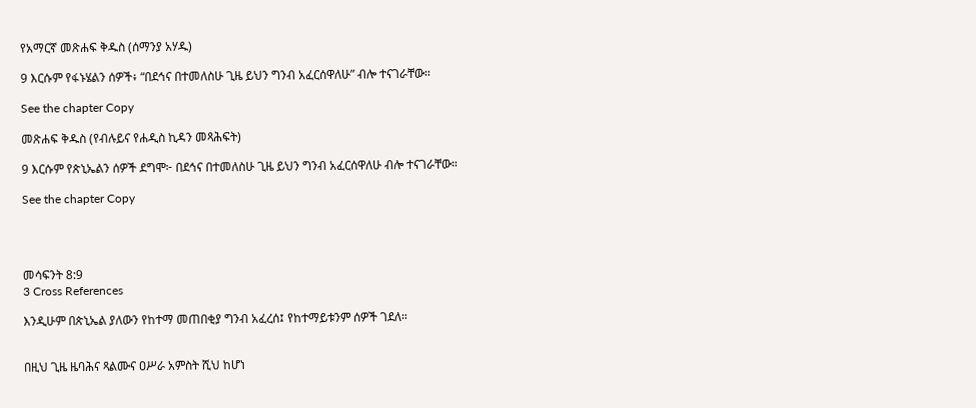የአማርኛ መጽሐፍ ቅዱስ (ሰማንያ አሃዱ)

9 እርሱም የፋኑሄልን ሰዎች፥ “በደኅና በተመለስሁ ጊዜ ይህን ግንብ አፈርሰዋለሁ” ብሎ ተናገራቸው።

See the chapter Copy

መጽሐፍ ቅዱስ (የብሉይና የሐዲስ ኪዳን መጻሕፍት)

9 እርሱም የጵኒኤልን ሰዎች ደግሞ፦ በደኅና በተመለስሁ ጊዜ ይህን ግንብ አፈርሰዋለሁ ብሎ ተናገራቸው።

See the chapter Copy




መሳፍንት 8:9
3 Cross References

እንዲሁም በጵኒኤል ያለውን የከተማ መጠበቂያ ግንብ አፈረሰ፤ የከተማይቱንም ሰዎች ገደለ።


በዚህ ጊዜ ዜባሕና ጻልሙና ዐሥራ አምስት ሺህ ከሆነ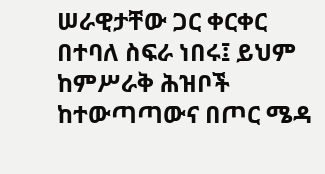ሠራዊታቸው ጋር ቀርቀር በተባለ ስፍራ ነበሩ፤ ይህም ከምሥራቅ ሕዝቦች ከተውጣጣውና በጦር ሜዳ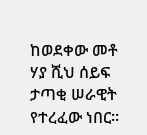ከወደቀው መቶ ሃያ ሺህ ሰይፍ ታጣቂ ሠራዊት የተረፈው ነበር።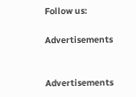Follow us:

Advertisements


Advertisements